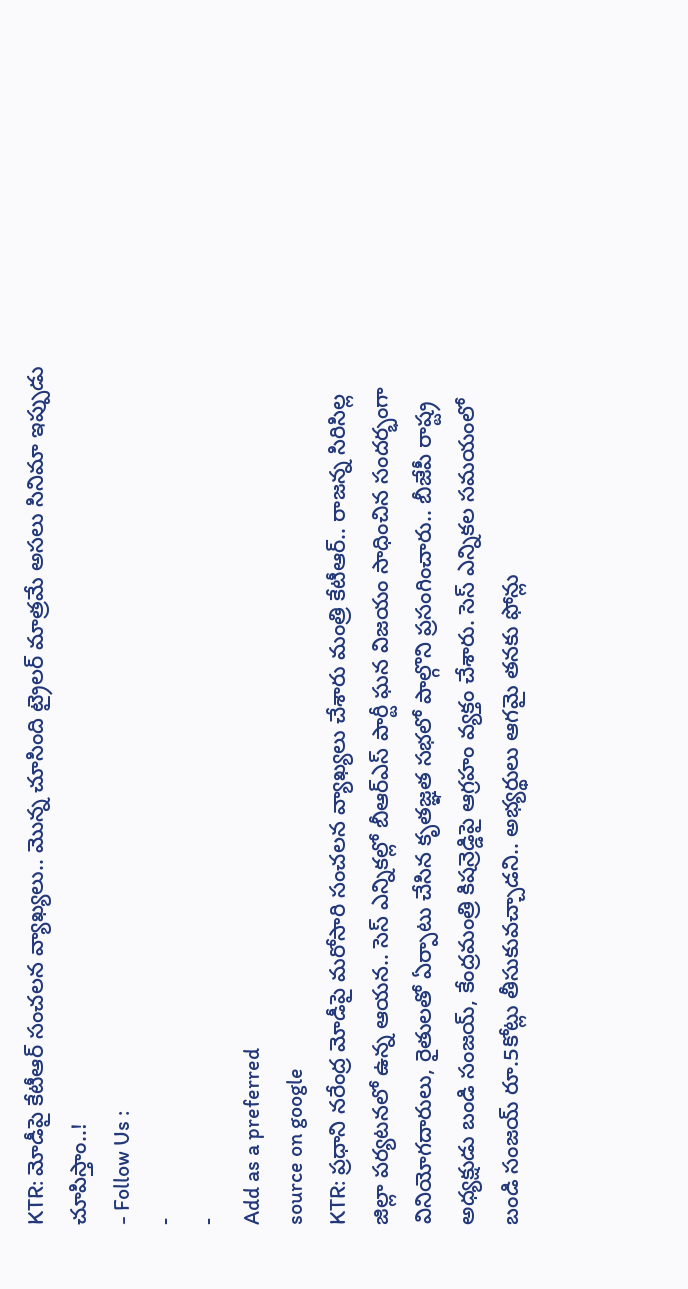KTR: మోడీపై కేటీఆర్ సంచలన వ్యాఖ్యలు.. మొన్న చూసింది ట్రైలర్ మాత్రమే అసలు సినిమా ఇప్పుడు చూపిస్తాం..!
- Follow Us :
-
-
Add as a preferred
source on google
KTR: ప్రధాని నరేంద్ర మోడీపై మరోసారి సంచలన వ్యాఖ్యలు చేశారు మంత్రి కేటీఆర్.. రాజన్న సిరిసిల్ల జిల్లా పర్యటనలో ఉన్న ఆయన.. సెస్ ఎన్నికల్లో బీఆర్ఎస్ పార్టీ ఘన విజయం సాధించిన సందర్భంగా వినియోగదారులు, రైతులతో ఏర్పాటు చేసిన కృతజ్ఞత సభలో పాల్గొని ప్రసంగించారు.. బీజేపీ రాష్ట్ర అధ్యక్షుడు బండి సంజయ్, కేంద్రమంత్రి కిషన్రెడ్డిపై ఆగ్రహం వ్యక్తం చేశారు. సెస్ ఎన్నికల సమయంలో బండి సంజయ్ రూ.5కోట్లు తీసుకువచ్చాడని.. అభ్యర్థులు ఆగమై తనకు ఫోన్లు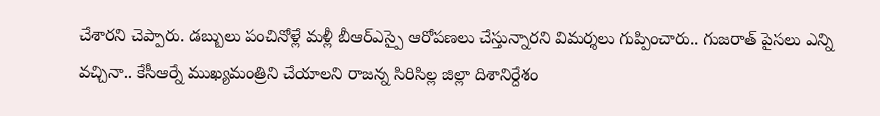చేశారని చెప్పారు. డబ్బులు పంచినోళ్లే మళ్లీ బీఆర్ఎస్పై ఆరోపణలు చేస్తున్నారని విమర్శలు గుప్పించారు.. గుజరాత్ పైసలు ఎన్ని వచ్చినా.. కేసీఆర్నే ముఖ్యమంత్రిని చేయాలని రాజన్న సిరిసిల్ల జిల్లా దిశానిర్దేశం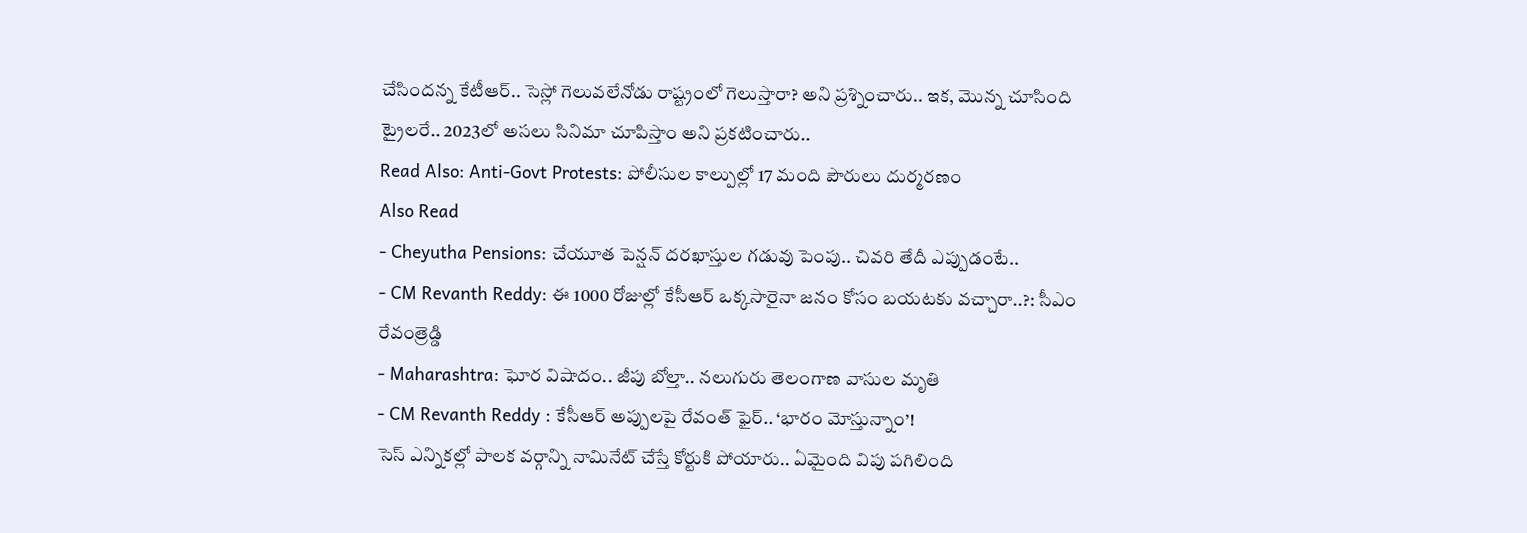చేసిందన్న కేటీఆర్.. సెస్లో గెలువలేనోడు రాష్ట్రంలో గెలుస్తారా? అని ప్రశ్నించారు.. ఇక, మొన్న చూసింది ట్రైలరే.. 2023లో అసలు సినిమా చూపిస్తాం అని ప్రకటించారు..
Read Also: Anti-Govt Protests: పోలీసుల కాల్పుల్లో 17 మంది పౌరులు దుర్మరణం
Also Read
- Cheyutha Pensions: చేయూత పెన్షన్ దరఖాస్తుల గడువు పెంపు.. చివరి తేదీ ఎప్పుడంటే..
- CM Revanth Reddy: ఈ 1000 రోజుల్లో కేసీఆర్ ఒక్కసారైనా జనం కోసం బయటకు వచ్చారా..?: సీఎం రేవంత్రెడ్డి
- Maharashtra: ఘోర విషాదం.. జీపు బోల్తా.. నలుగురు తెలంగాణ వాసుల మృతి
- CM Revanth Reddy : కేసీఆర్ అప్పులపై రేవంత్ ఫైర్.. ‘భారం మోస్తున్నాం’!
సెస్ ఎన్నికల్లో పాలక వర్గాన్ని నామినేట్ చేస్తే కోర్టుకి పోయారు.. ఏమైంది విపు పగిలింది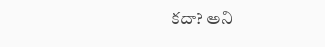కదా? అని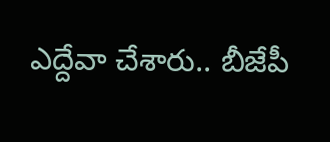ఎద్దేవా చేశారు.. బీజేపీ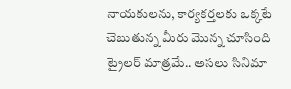నాయకులను, కార్యకర్తలకు ఒక్కటే చెబుతున్న మీరు మొన్న చూసింది ట్రైలర్ మాత్రమే.. అసలు సినిమా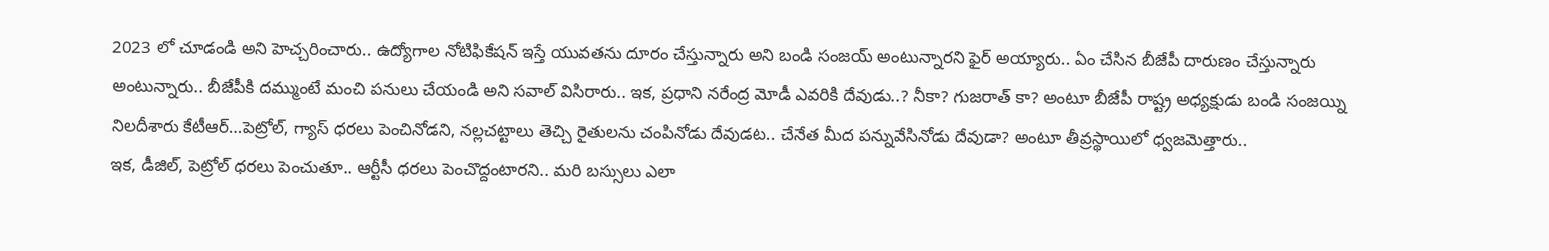2023 లో చూడండి అని హెచ్చరించారు.. ఉద్యోగాల నోటిఫికేషన్ ఇస్తే యువతను దూరం చేస్తున్నారు అని బండి సంజయ్ అంటున్నారని ఫైర్ అయ్యారు.. ఏం చేసిన బీజేపీ దారుణం చేస్తున్నారు అంటున్నారు.. బీజేపీకి దమ్ముంటే మంచి పనులు చేయండి అని సవాల్ విసిరారు.. ఇక, ప్రధాని నరేంద్ర మోడీ ఎవరికి దేవుడు..? నీకా? గుజరాత్ కా? అంటూ బీజేపీ రాష్ట్ర అధ్యక్షుడు బండి సంజయ్ని నిలదీశారు కేటీఆర్…పెట్రోల్, గ్యాస్ ధరలు పెంచినోడని, నల్లచట్టాలు తెచ్చి రైతులను చంపినోడు దేవుడట.. చేనేత మీద పన్నువేసినోడు దేవుడా? అంటూ తీవ్రస్థాయిలో ధ్వజమెత్తారు..
ఇక, డీజిల్, పెట్రోల్ ధరలు పెంచుతూ.. ఆర్టీసీ ధరలు పెంచొద్దంటారని.. మరి బస్సులు ఎలా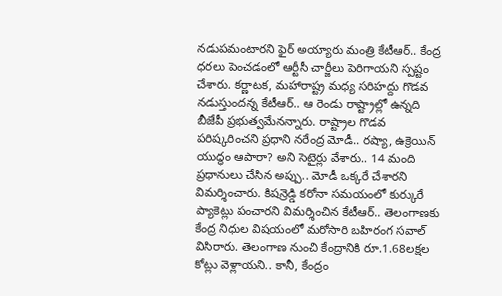నడుపమంటారని ఫైర్ అయ్యారు మంత్రి కేటీఆర్.. కేంద్ర ధరలు పెంచడంలో ఆర్టీసీ చార్జీలు పెరిగాయని స్పష్టం చేశారు. కర్ణాటక, మహారాష్ట్ర మధ్య సరిహద్దు గొడవ నడుస్తుందన్న కేటీఆర్.. ఆ రెండు రాష్ట్రాల్లో ఉన్నది బీజేపీ ప్రభుత్వమేనన్నారు. రాష్ట్రాల గొడవ పరిష్కరించని ప్రధాని నరేంద్ర మోడీ.. రష్యా, ఉక్రెయిన్ యుద్ధం ఆపారా? అని సెటైర్లు వేశారు.. 14 మంది ప్రధానులు చేసిన అప్పు.. మోడీ ఒక్కరే చేశారని విమర్శించారు. కిషన్రెడ్డి కరోనా సమయంలో కుర్కురే ప్యాకెట్లు పంచారని విమర్శించిన కేటీఆర్.. తెలంగాణకు కేంద్ర నిధుల విషయంలో మరోసారి బహిరంగ సవాల్ విసిరారు. తెలంగాణ నుంచి కేంద్రానికి రూ.1.68లక్షల కోట్లు వెళ్లాయని.. కానీ, కేంద్రం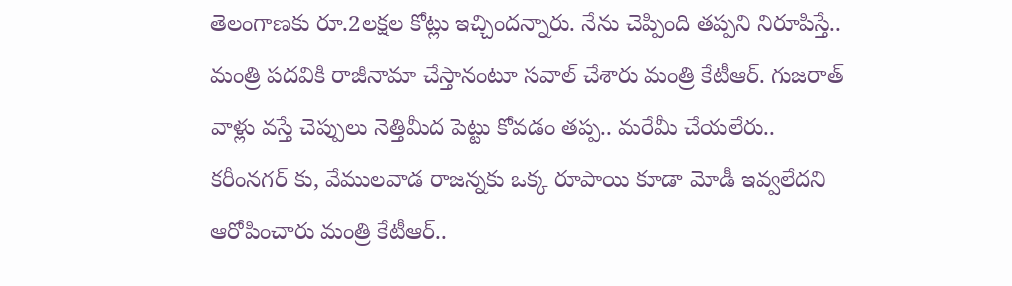తెలంగాణకు రూ.2లక్షల కోట్లు ఇచ్చిందన్నారు. నేను చెప్పింది తప్పని నిరూపిస్తే.. మంత్రి పదవికి రాజీనామా చేస్తానంటూ సవాల్ చేశారు మంత్రి కేటీఆర్. గుజరాత్ వాళ్లు వస్తే చెప్పులు నెత్తిమీద పెట్టు కోవడం తప్ప.. మరేమీ చేయలేరు.. కరీంనగర్ కు, వేములవాడ రాజన్నకు ఒక్క రూపాయి కూడా మోడీ ఇవ్వలేదని ఆరోపించారు మంత్రి కేటీఆర్..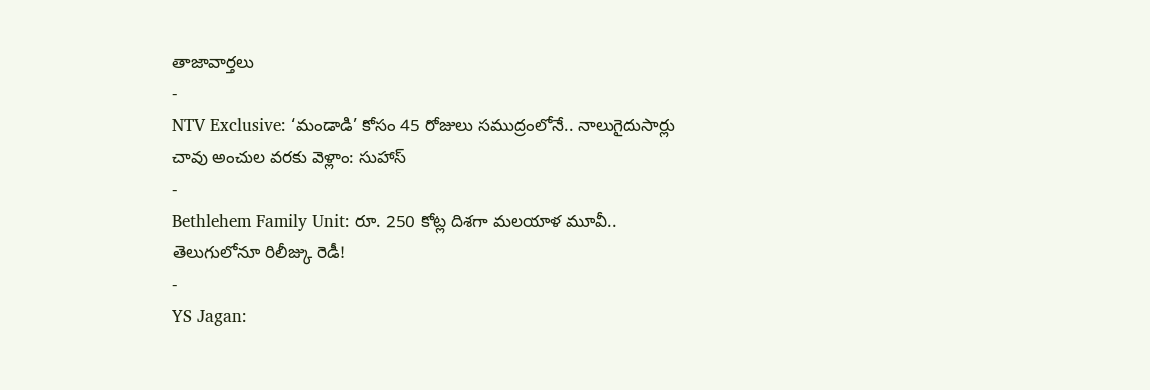తాజావార్తలు
-
NTV Exclusive: ‘మండాడి’ కోసం 45 రోజులు సముద్రంలోనే.. నాలుగైదుసార్లు చావు అంచుల వరకు వెళ్లాం: సుహాస్
-
Bethlehem Family Unit: రూ. 250 కోట్ల దిశగా మలయాళ మూవీ.. తెలుగులోనూ రిలీజ్కు రెడీ!
-
YS Jagan: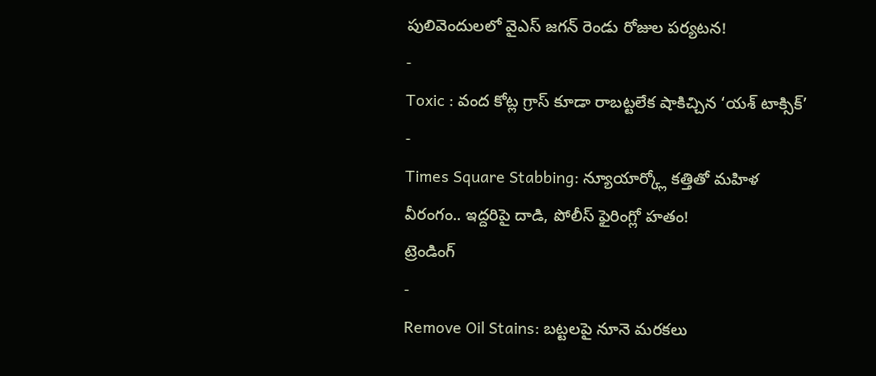పులివెందులలో వైఎస్ జగన్ రెండు రోజుల పర్యటన!
-
Toxic : వంద కోట్ల గ్రాస్ కూడా రాబట్టలేక షాకిచ్చిన ‘యశ్ టాక్సిక్’
-
Times Square Stabbing: న్యూయార్క్లో కత్తితో మహిళ వీరంగం.. ఇద్దరిపై దాడి, పోలీస్ ఫైరింగ్లో హతం!
ట్రెండింగ్
-
Remove Oil Stains: బట్టలపై నూనె మరకలు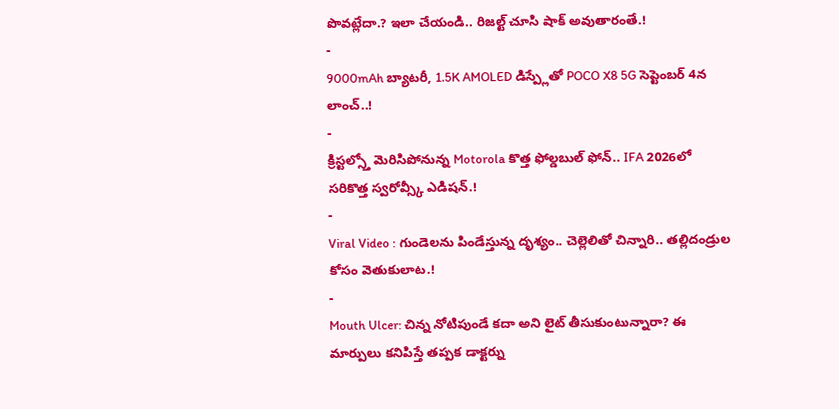పొవట్లేదా.? ఇలా చేయండి.. రిజల్ట్ చూసి షాక్ అవుతారంతే.!
-
9000mAh బ్యాటరీ, 1.5K AMOLED డిస్ప్లేతో POCO X8 5G సెప్టెంబర్ 4న లాంచ్..!
-
క్రిస్టల్స్తో మెరిసిపోనున్న Motorola కొత్త ఫోల్డబుల్ ఫోన్.. IFA 2026లో సరికొత్త స్వరోవ్స్కీ ఎడిషన్.!
-
Viral Video : గుండెలను పిండేస్తున్న దృశ్యం.. చెల్లెలితో చిన్నారి.. తల్లిదండ్రుల కోసం వెతుకులాట.!
-
Mouth Ulcer: చిన్న నోటిపుండే కదా అని లైట్ తీసుకుంటున్నారా? ఈ మార్పులు కనిపిస్తే తప్పక డాక్టర్ను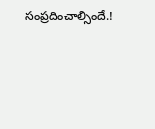సంప్రదించాల్సిందే.!